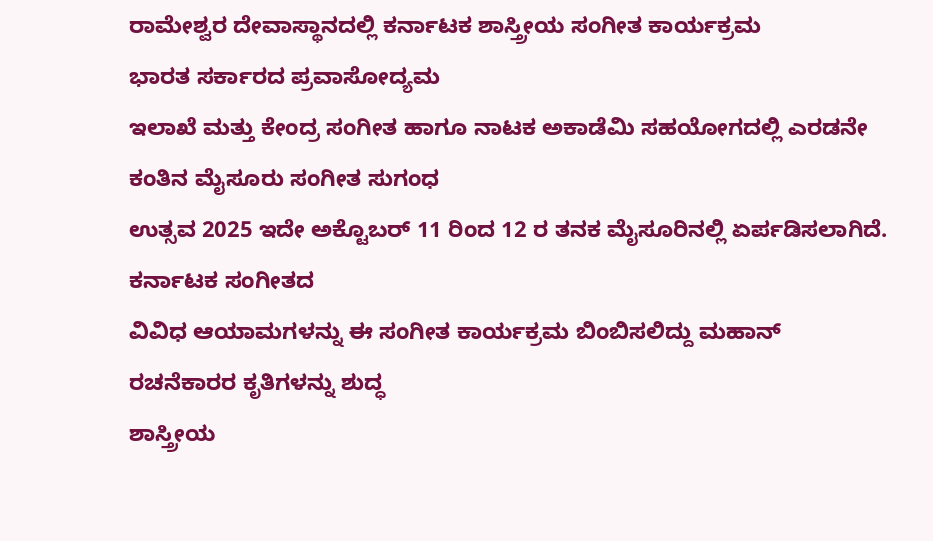ರಾಮೇಶ್ವರ ದೇವಾಸ್ಥಾನದಲ್ಲಿ ಕರ್ನಾಟಕ ಶಾಸ್ತ್ರೀಯ ಸಂಗೀತ ಕಾರ್ಯಕ್ರಮ
ಭಾರತ ಸರ್ಕಾರದ ಪ್ರವಾಸೋದ್ಯಮ
ಇಲಾಖೆ ಮತ್ತು ಕೇಂದ್ರ ಸಂಗೀತ ಹಾಗೂ ನಾಟಕ ಅಕಾಡೆಮಿ ಸಹಯೋಗದಲ್ಲಿ ಎರಡನೇ ಕಂತಿನ ಮೈಸೂರು ಸಂಗೀತ ಸುಗಂಧ
ಉತ್ಸವ 2025 ಇದೇ ಅಕ್ಟೊಬರ್ 11 ರಿಂದ 12 ರ ತನಕ ಮೈಸೂರಿನಲ್ಲಿ ಏರ್ಪಡಿಸಲಾಗಿದೆ. ಕರ್ನಾಟಕ ಸಂಗೀತದ
ವಿವಿಧ ಆಯಾಮಗಳನ್ನು ಈ ಸಂಗೀತ ಕಾರ್ಯಕ್ರಮ ಬಿಂಬಿಸಲಿದ್ದು ಮಹಾನ್ ರಚನೆಕಾರರ ಕೃತಿಗಳನ್ನು ಶುದ್ಧ
ಶಾಸ್ತ್ರೀಯ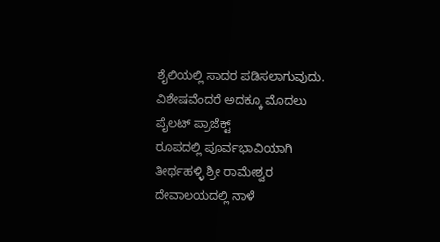ಶೈಲಿಯಲ್ಲಿ ಸಾದರ ಪಡಿಸಲಾಗುವುದು. ವಿಶೇಷವೆಂದರೆ ಅದಕ್ಕೂ ಮೊದಲು ಪೈಲಟ್ ಪ್ರಾಜೆಕ್ಟ್
ರೂಪದಲ್ಲಿ ಪೂರ್ವಭಾವಿಯಾಗಿ ತೀರ್ಥಹಳ್ಳಿ ಶ್ರೀ ರಾಮೇಶ್ವರ ದೇವಾಲಯದಲ್ಲಿ ನಾಳೆ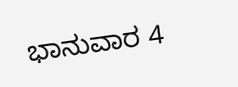ಭಾನುವಾರ 4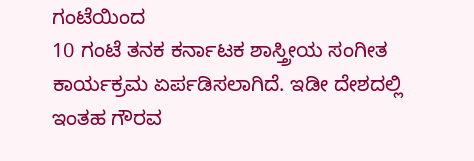ಗಂಟೆಯಿಂದ
10 ಗಂಟೆ ತನಕ ಕರ್ನಾಟಕ ಶಾಸ್ತ್ರೀಯ ಸಂಗೀತ ಕಾರ್ಯಕ್ರಮ ಏರ್ಪಡಿಸಲಾಗಿದೆ. ಇಡೀ ದೇಶದಲ್ಲಿ ಇಂತಹ ಗೌರವ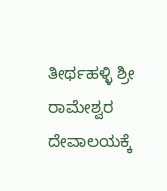ತೀರ್ಥಹಳ್ಳಿ ಶ್ರೀ ರಾಮೇಶ್ವರ ದೇವಾಲಯಕ್ಕೆ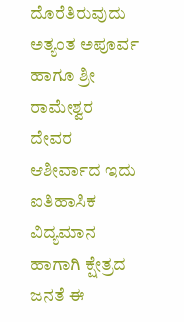ದೊರೆತಿರುವುದು ಅತ್ಯಂತ ಅಪೂರ್ವ ಹಾಗೂ ಶ್ರೀ ರಾಮೇಶ್ವರ
ದೇವರ ಆಶೀರ್ವಾದ ಇದು ಐತಿಹಾಸಿಕ ವಿದ್ಯಮಾನ ಹಾಗಾಗಿ ಕ್ಷೇತ್ರದ ಜನತೆ ಈ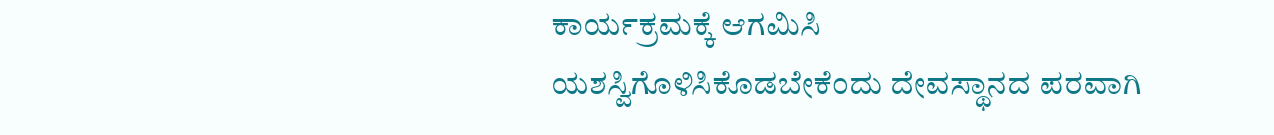ಕಾರ್ಯಕ್ರಮಕ್ಕೆ ಆಗಮಿಸಿ
ಯಶಸ್ವಿಗೊಳಿಸಿಕೊಡಬೇಕೆಂದು ದೇವಸ್ಥಾನದ ಪರವಾಗಿ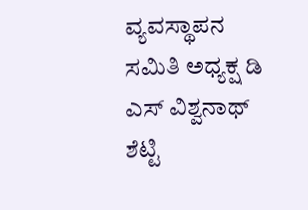ವ್ಯವಸ್ಥಾಪನ ಸಮಿತಿ ಅಧ್ಯಕ್ಷ ಡಿ ಎಸ್ ವಿಶ್ವನಾಥ್
ಶೆಟ್ಟಿ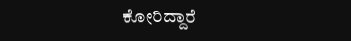ಕೋರಿದ್ದಾರೆ